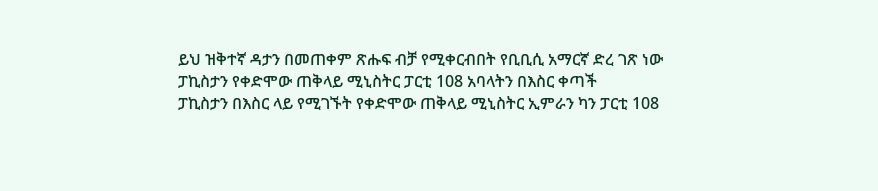ይህ ዝቅተኛ ዳታን በመጠቀም ጽሑፍ ብቻ የሚቀርብበት የቢቢሲ አማርኛ ድረ ገጽ ነው
ፓኪስታን የቀድሞው ጠቅላይ ሚኒስትር ፓርቲ 108 አባላትን በእስር ቀጣች
ፓኪስታን በእስር ላይ የሚገኙት የቀድሞው ጠቅላይ ሚኒስትር ኢምራን ካን ፓርቲ 108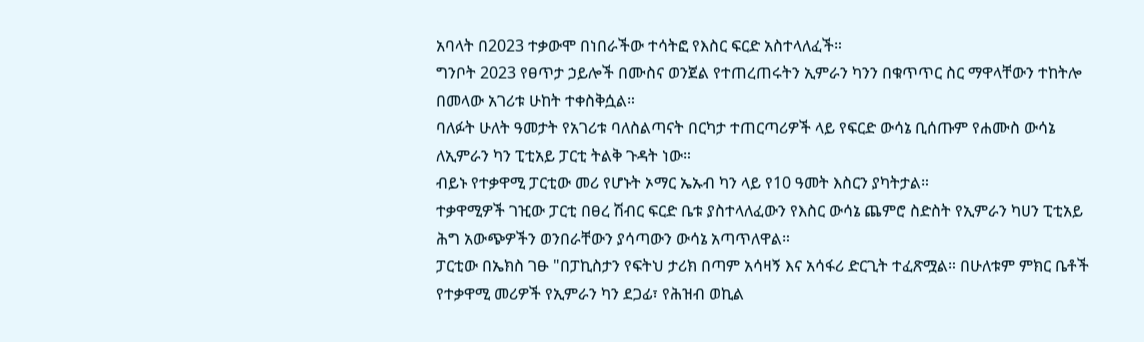አባላት በ2023 ተቃውሞ በነበራችው ተሳትፎ የእስር ፍርድ አስተላለፈች።
ግንቦት 2023 የፀጥታ ኃይሎች በሙስና ወንጀል የተጠረጠሩትን ኢምራን ካንን በቁጥጥር ስር ማዋላቸውን ተከትሎ በመላው አገሪቱ ሁከት ተቀስቅሷል።
ባለፉት ሁለት ዓመታት የአገሪቱ ባለስልጣናት በርካታ ተጠርጣሪዎች ላይ የፍርድ ውሳኔ ቢሰጡም የሐሙስ ውሳኔ ለኢምራን ካን ፒቲአይ ፓርቲ ትልቅ ጉዳት ነው።
ብይኑ የተቃዋሚ ፓርቲው መሪ የሆኑት ኦማር ኤኡብ ካን ላይ የ10 ዓመት እስርን ያካትታል።
ተቃዋሚዎች ገዢው ፓርቲ በፀረ ሽብር ፍርድ ቤቱ ያስተላለፈውን የእስር ውሳኔ ጨምሮ ስድስት የኢምራን ካሀን ፒቲአይ ሕግ አውጭዎችን ወንበራቸውን ያሳጣውን ውሳኔ አጣጥለዋል።
ፓርቲው በኤክስ ገፁ "በፓኪስታን የፍትህ ታሪክ በጣም አሳዛኝ እና አሳፋሪ ድርጊት ተፈጽሟል። በሁለቱም ምክር ቤቶች የተቃዋሚ መሪዎች የኢምራን ካን ደጋፊ፣ የሕዝብ ወኪል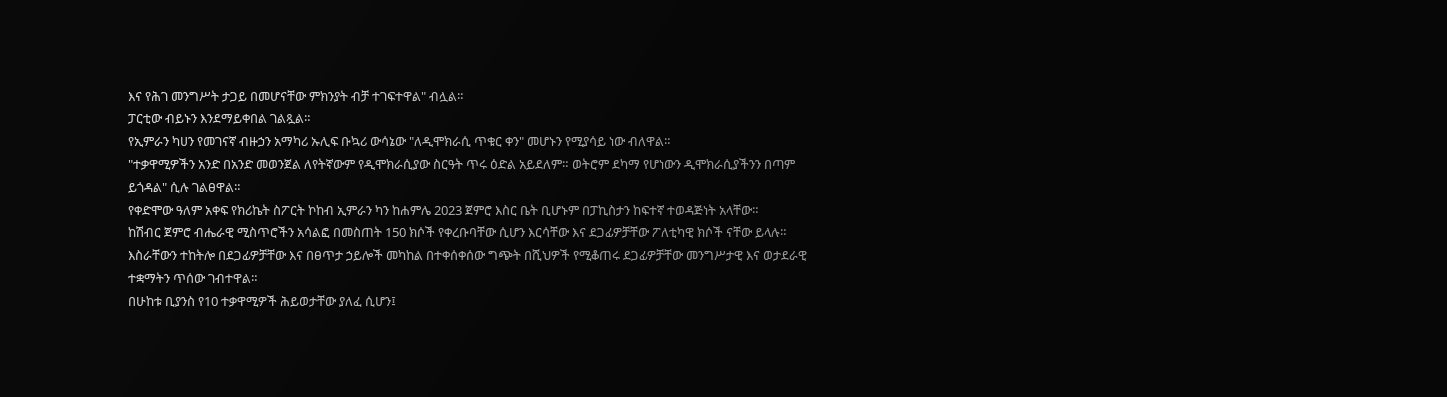እና የሕገ መንግሥት ታጋይ በመሆናቸው ምክንያት ብቻ ተገፍተዋል" ብሏል።
ፓርቲው ብይኑን እንደማይቀበል ገልጿል።
የኢምራን ካሀን የመገናኛ ብዙኃን አማካሪ ኡሊፍ ቡኳሪ ውሳኔው "ለዲሞክራሲ ጥቁር ቀን" መሆኑን የሚያሳይ ነው ብለዋል።
"ተቃዋሚዎችን አንድ በአንድ መወንጀል ለየትኛውም የዲሞክራሲያው ስርዓት ጥሩ ዕድል አይደለም። ወትሮም ደካማ የሆነውን ዲሞክራሲያችንን በጣም ይጎዳል" ሲሉ ገልፀዋል።
የቀድሞው ዓለም አቀፍ የክሪኬት ስፖርት ኮከብ ኢምራን ካን ከሐምሌ 2023 ጀምሮ እስር ቤት ቢሆኑም በፓኪስታን ከፍተኛ ተወዳጅነት አላቸው።
ከሽብር ጀምሮ ብሔራዊ ሚስጥሮችን አሳልፎ በመስጠት 150 ክሶች የቀረቡባቸው ሲሆን እርሳቸው እና ደጋፊዎቻቸው ፖለቲካዊ ክሶች ናቸው ይላሉ።
እስራቸውን ተከትሎ በደጋፊዎቻቸው እና በፀጥታ ኃይሎች መካከል በተቀሰቀሰው ግጭት በሺህዎች የሚቆጠሩ ደጋፊዎቻቸው መንግሥታዊ እና ወታደራዊ ተቋማትን ጥሰው ገብተዋል።
በሁከቱ ቢያንስ የ10 ተቃዋሚዎች ሕይወታቸው ያለፈ ሲሆን፤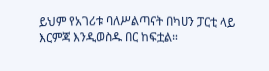ይህም የአገሪቱ ባለሥልጣናት በካሀን ፓርቲ ላይ እርምጃ እንዲወስዱ በር ከፍቷል።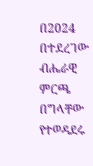በ2024 በተደረገው ብሔራዊ ምርጫ በግላቸው የተወዳደሩ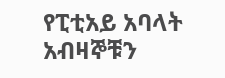የፒቲአይ አባላት አብዛኞቹን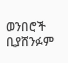ወንበሮች ቢያሸንፉም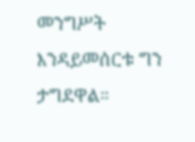መንግሥት እንዳይመሰርቱ ግን ታግደዋል።